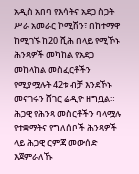አዲስ አበባ የእሳትና አደጋ ስጋት ሥራ አመራር ኮሚሽን፣ በከተማዋ ከሚገኙ ከ20 ሺሕ በላይ የሚኾኑ ሕንጻዎች መካከል የአደጋ መከላከል መስፈርቶችን የሚያሟሉት 42ቱ ብቻ እንደኾኑ መናገሩን ሸገር ሬዲዮ ዘግቧል።
ሕጋዊ የሕንጻ መስርቶችን ባላሟሉ የተቋማትና የግለሰቦች ሕንጻዎች ላይ ሕጋዊ ርምጃ መውሰድ እጀምራለኹ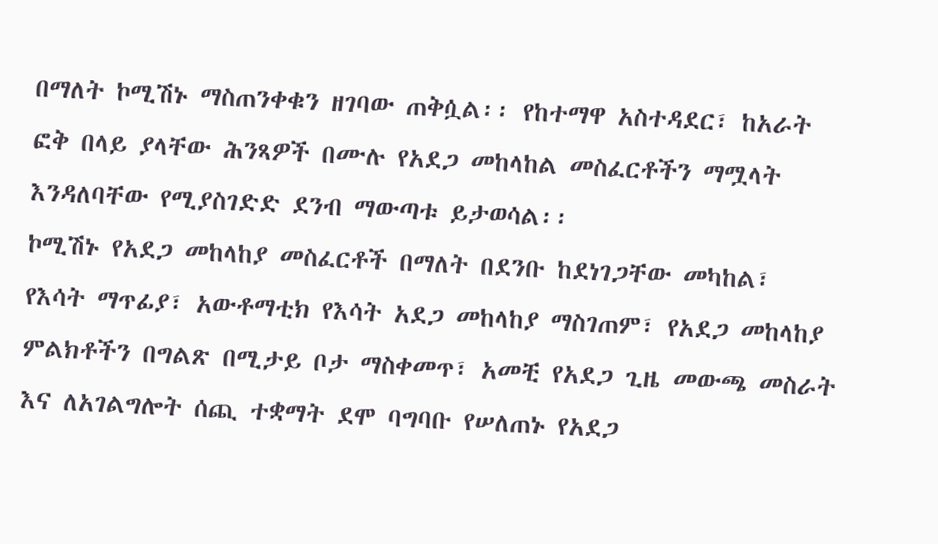በማለት ኮሚሽኑ ማስጠንቀቁን ዘገባው ጠቅሷል፡፡ የከተማዋ አስተዳደር፣ ከአራት ፎቅ በላይ ያላቸው ሕንጻዎች በሙሉ የአደጋ መከላከል መስፈርቶችን ማሟላት እንዳለባቸው የሚያስገድድ ደንብ ማውጣቱ ይታወሳል፡፡
ኮሚሽኑ የአደጋ መከላከያ መስፈርቶች በማለት በደንቡ ከደነገጋቸው መካከል፣ የእሳት ማጥፊያ፣ አውቶማቲክ የእሳት አደጋ መከላከያ ማስገጠም፣ የአደጋ መከላከያ ምልክቶችን በግልጽ በሚታይ ቦታ ማስቀመጥ፣ አመቺ የአደጋ ጊዜ መውጫ መስራት እና ለአገልግሎት ሰጪ ተቋማት ደሞ ባግባቡ የሠለጠኑ የአደጋ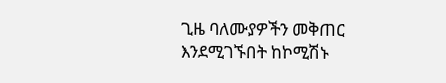ጊዜ ባለሙያዎችን መቅጠር እንደሚገኙበት ከኮሚሽኑ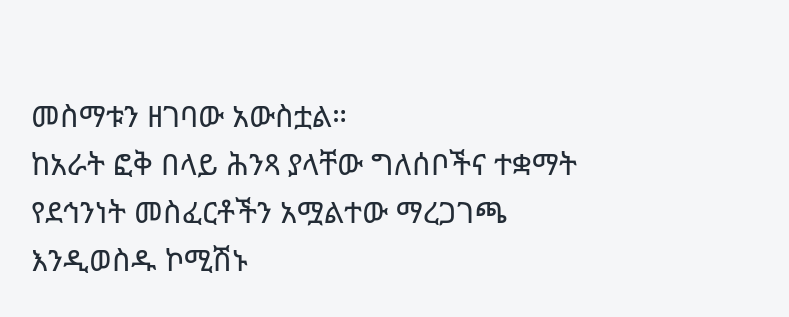መስማቱን ዘገባው አውስቷል።
ከአራት ፎቅ በላይ ሕንጻ ያላቸው ግለሰቦችና ተቋማት የደኅንነት መስፈርቶችን አሟልተው ማረጋገጫ እንዲወስዱ ኮሚሽኑ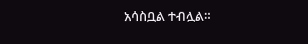አሳስቧል ተብሏል።